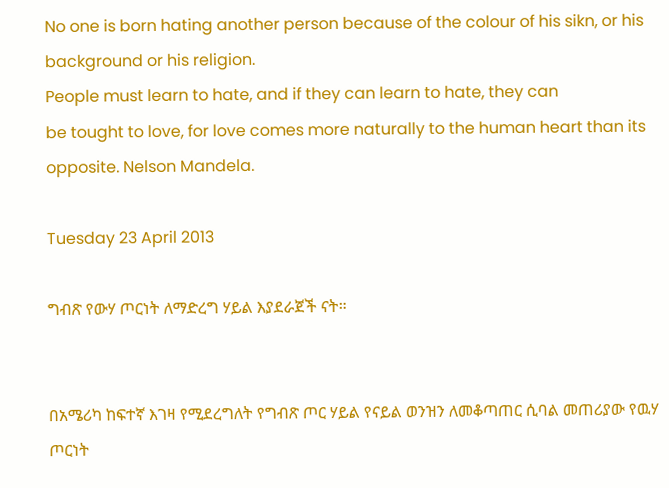No one is born hating another person because of the colour of his sikn, or his background or his religion.
People must learn to hate, and if they can learn to hate, they can
be tought to love, for love comes more naturally to the human heart than its opposite. Nelson Mandela.

Tuesday 23 April 2013

ግብጽ የውሃ ጦርነት ለማድረግ ሃይል እያደራጀች ናት።


በአሜሪካ ከፍተኛ እገዛ የሚደረግለት የግብጽ ጦር ሃይል የናይል ወንዝን ለመቆጣጠር ሲባል መጠሪያው የዉሃ ጦርነት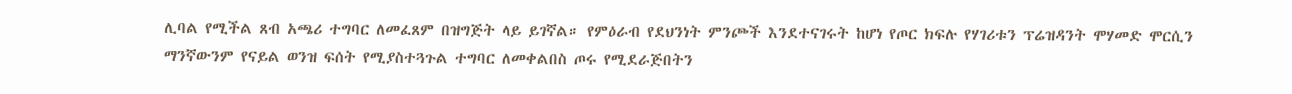ሊባል የሚችል ጸብ አጫሪ ተግባር ለመፈጸም በዝግጅት ላይ ይገኛል። የምዕራብ የደህንነት ምንጮች እንደተናገሩት ከሆነ የጦር ክፍሉ የሃገሪቱን ፕሬዝዳንት ሞሃመድ ሞርሲን ማንኛውንም የናይል ወንዝ ፍሰት የሚያስተጓጉል ተግባር ለመቀልበስ ጦሩ የሚደራጅበትን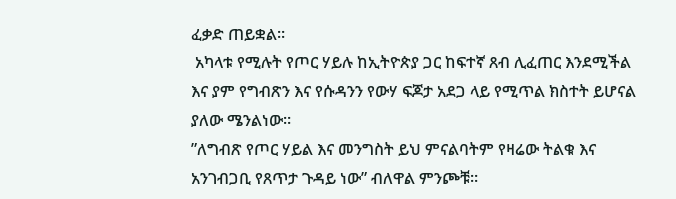ፈቃድ ጠይቋል።
 አካላቱ የሚሉት የጦር ሃይሉ ከኢትዮጵያ ጋር ከፍተኛ ጸብ ሊፈጠር እንደሚችል እና ያም የግብጽን እና የሱዳንን የውሃ ፍጆታ አደጋ ላይ የሚጥል ክስተት ይሆናል ያለው ሜንልነው።
”ለግብጽ የጦር ሃይል እና መንግስት ይህ ምናልባትም የዛሬው ትልቁ እና አንገብጋቢ የጸጥታ ጉዳይ ነው” ብለዋል ምንጮቹ።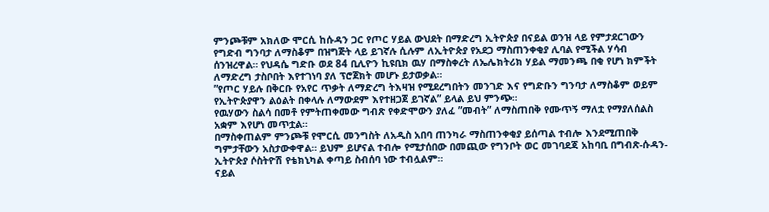ምንጮቹም አክለው ሞርሲ ከሱዳን ጋር የጦር ሃይል ውህደት በማድረግ ኢትዮጵያ በናይል ወንዝ ላይ የምታደርገውን የግድብ ግንባታ ለማስቆም በዝግጅት ላይ ይገኛሉ ሲሉም ለኢትዮጵያ የአደጋ ማስጠንቀቂያ ሊባል የሚችል ሃሳብ ሰንዝረዋል። የህዳሴ ግድቡ ወደ 84 ቢሊዮን ኪዩቢክ ዉሃ በማስቀረት ለኤሌክትሪክ ሃይል ማመንጫ በቂ የሆነ ክምችት ለማድረግ ታስቦበት እየተገነባ ያለ ፕሮጀክት መሆኑ ይታወቃል።
”የጦር ሃይሉ በቅርቡ የአየር ጥቃት ለማድረግ ትእዛዝ የሚደረግበትን መንገድ እና የግድቡን ግንባታ ለማስቆም ወይም የኢትዮጵያዋን ልዕልት በቀላሉ ለማውደም እየተዘጋጀ ይገኛል” ይላል ይህ ምንጭ።
የዉሃውን ስልሳ በመቶ የምትጠቀመው ግብጽ የቀድሞውን ያለፈ ”መብት” ለማስጠበቅ የሙጥኝ ማለቷ የማያለሰልስ አቋም እየሆነ መጥቷል።
በማስቀጠልም ምንጮቹ የሞርሲ መንግስት ለአዲስ አበባ ጠንካራ ማስጠንቀቂያ ይሰጣል ተብሎ እንደሚጠበቅ ግምታቸውን አስታውቀዋል። ይህም ይሆናል ተብሎ የሚታሰበው በመጪው የግንቦት ወር መገባደጃ አከባቢ በግብጽ-ሱዳን-ኢትዮጵያ ሶስትዮሽ የቴክኒካል ቀጣይ ስብሰባ ነው ተብሏልም።
ናይል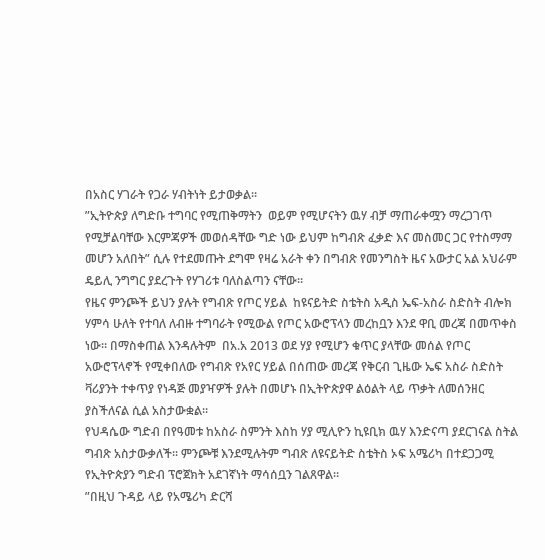በአስር ሃገራት የጋራ ሃብትነት ይታወቃል።
”ኢትዮጵያ ለግድቡ ተግባር የሚጠቅማትን  ወይም የሚሆናትን ዉሃ ብቻ ማጠራቀሟን ማረጋገጥ የሚቻልባቸው እርምጃዎች መወሰዳቸው ግድ ነው ይህም ከግብጽ ፈቃድ እና መስመር ጋር የተስማማ መሆን አለበት” ሲሉ የተደመጡት ደግሞ የዛሬ አራት ቀን በግብጽ የመንግስት ዜና አውታር አል አህራም ዴይሊ ንግግር ያደረጉት የሃገሪቱ ባለስልጣን ናቸው።
የዜና ምንጮች ይህን ያሉት የግብጽ የጦር ሃይል  ከዩናይትድ ስቴትስ አዲስ ኤፍ-አስራ ስድስት ብሎክ ሃምሳ ሁለት የተባለ ለብዙ ተግባራት የሚውል የጦር አውሮፕላን መረከቧን እንደ ዋቢ መረጃ በመጥቀስ ነው። በማስቀጠል እንዳሉትም  በአ.አ 2013 ወደ ሃያ የሚሆን ቁጥር ያላቸው መሰል የጦር አውሮፕላኖች የሚቀበለው የግብጽ የአየር ሃይል በሰጠው መረጃ የቅርብ ጊዜው ኤፍ አስራ ስድስት ቫሪያንት ተቀጥያ የነዳጅ መያዣዎች ያሉት በመሆኑ በኢትዮጵያዋ ልዕልት ላይ ጥቃት ለመሰንዘር ያስችለናል ሲል አስታውቋል።
የህዳሴው ግድብ በየዓመቱ ከአስራ ስምንት እስከ ሃያ ሚሊዮን ኪዩቢክ ዉሃ እንድናጣ ያደርገናል ስትል ግብጽ አስታውቃለች። ምንጮቹ እንደሚሉትም ግብጽ ለዩናይትድ ስቴትስ ኦፍ አሜሪካ በተደጋጋሚ የኢትዮጵያን ግድብ ፕሮጀክት አደገኛነት ማሳሰቧን ገልጸዋል።
”በዚህ ጉዳይ ላይ የአሜሪካ ድርሻ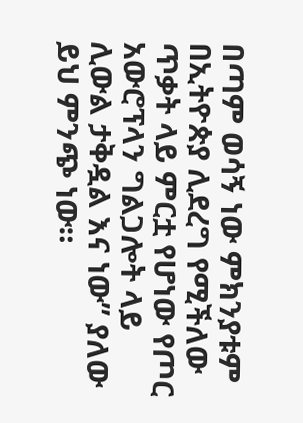በጣም ወሳኝ ነው ምክንያቱም በኢትዮጵያ ሊደረግ የሚችለው ጥቃት ላይ ምርቷ የሆነው የጦር አውሮፕላን ግልጋሎት ላይ ሊውል ታቅዷል እና ነው” ያለው ይህ ምንጭ ነው።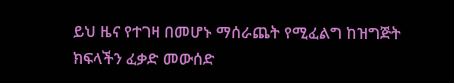ይህ ዜና የተገዛ በመሆኑ ማሰራጨት የሚፈልግ ከዝግጅት ክፍላችን ፈቃድ መውሰድ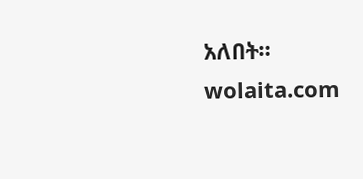አለበት።
wolaita.com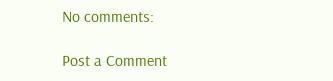No comments:

Post a Comment